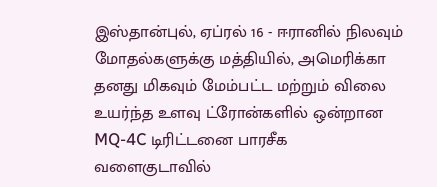இஸ்தான்புல், ஏப்ரல் 16 - ஈரானில் நிலவும் மோதல்களுக்கு மத்தியில், அமெரிக்கா தனது மிகவும் மேம்பட்ட மற்றும் விலை உயர்ந்த உளவு ட்ரோன்களில் ஒன்றான MQ-4C டிரிட்டனை பாரசீக வளைகுடாவில்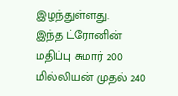இழந்துள்ளது.
இந்த ட்ரோனின் மதிப்பு சுமார் 200 மில்லியன் முதல் 240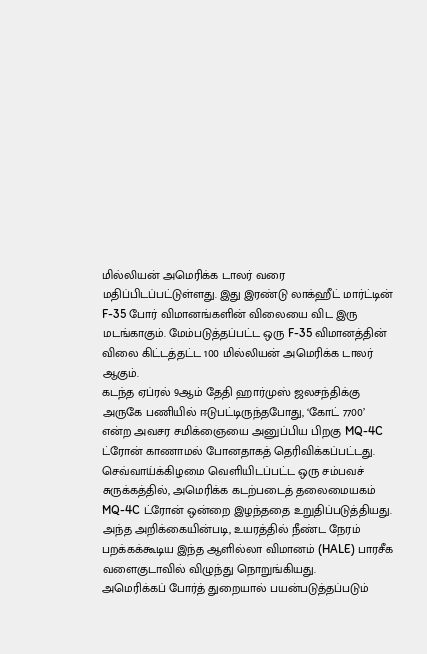மில்லியன் அமெரிக்க டாலர் வரை மதிப்பிடப்பட்டுள்ளது. இது இரண்டு லாக்ஹீட் மார்ட்டின் F-35 போர் விமானங்களின் விலையை விட இரு மடங்காகும். மேம்படுத்தப்பட்ட ஒரு F-35 விமானத்தின் விலை கிட்டத்தட்ட 100 மில்லியன் அமெரிக்க டாலர் ஆகும்.
கடந்த ஏப்ரல் 9ஆம் தேதி ஹார்முஸ் ஜலசந்திக்கு அருகே பணியில் ஈடுபட்டிருந்தபோது, ‘கோட் 7700’ என்ற அவசர சமிக்ஞையை அனுப்பிய பிறகு MQ-4C ட்ரோன் காணாமல் போனதாகத் தெரிவிக்கப்பட்டது.
செவ்வாய்க்கிழமை வெளியிடப்பட்ட ஒரு சம்பவச் சுருக்கத்தில், அமெரிக்க கடற்படைத் தலைமையகம் MQ-4C ட்ரோன் ஒன்றை இழந்ததை உறுதிப்படுத்தியது.
அந்த அறிக்கையின்படி, உயரத்தில் நீண்ட நேரம் பறக்கக்கூடிய இந்த ஆளில்லா விமானம் (HALE) பாரசீக வளைகுடாவில் விழுந்து நொறுங்கியது.
அமெரிக்கப் போர்த் துறையால் பயன்படுத்தப்படும்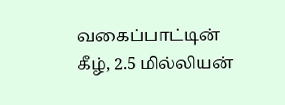வகைப்பாட்டின் கீழ், 2.5 மில்லியன்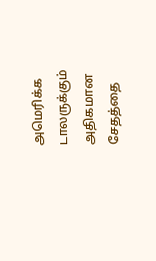அமெரிக்க டாலருக்கும் அதிகமான சேதத்தை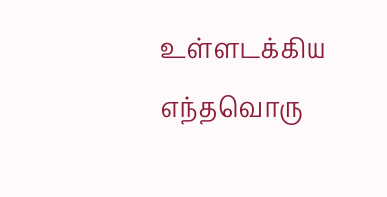உள்ளடக்கிய எந்தவொரு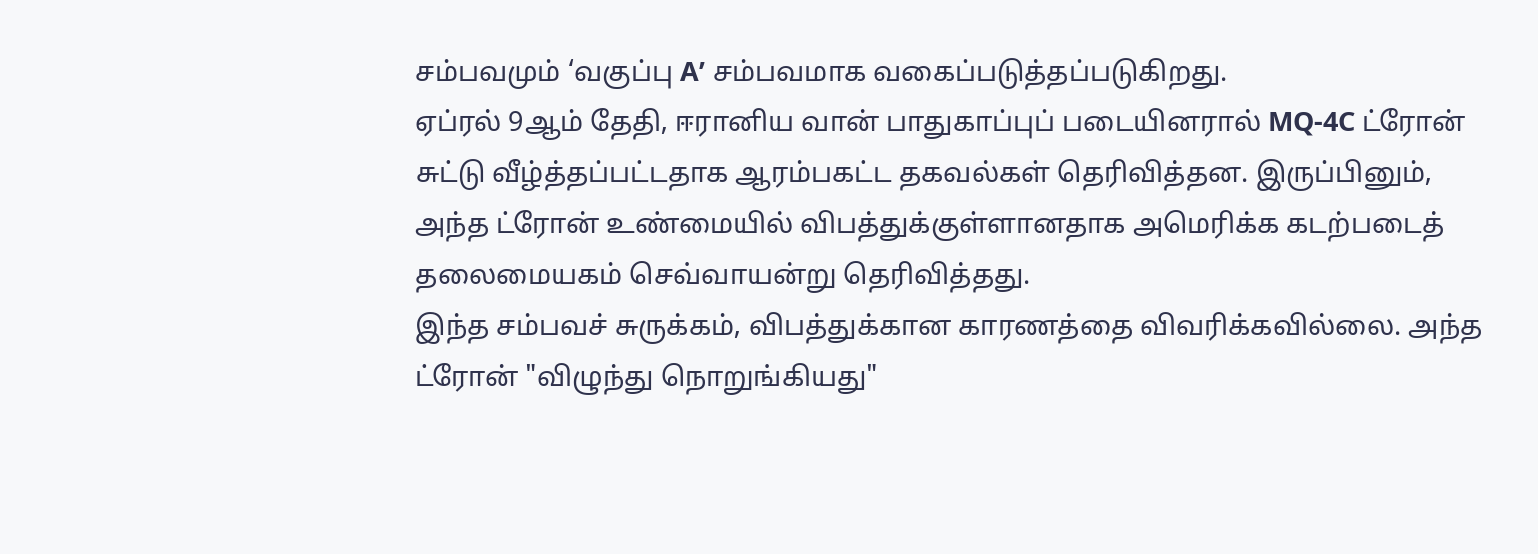சம்பவமும் ‘வகுப்பு A’ சம்பவமாக வகைப்படுத்தப்படுகிறது.
ஏப்ரல் 9ஆம் தேதி, ஈரானிய வான் பாதுகாப்புப் படையினரால் MQ-4C ட்ரோன் சுட்டு வீழ்த்தப்பட்டதாக ஆரம்பகட்ட தகவல்கள் தெரிவித்தன. இருப்பினும், அந்த ட்ரோன் உண்மையில் விபத்துக்குள்ளானதாக அமெரிக்க கடற்படைத் தலைமையகம் செவ்வாயன்று தெரிவித்தது.
இந்த சம்பவச் சுருக்கம், விபத்துக்கான காரணத்தை விவரிக்கவில்லை. அந்த ட்ரோன் "விழுந்து நொறுங்கியது"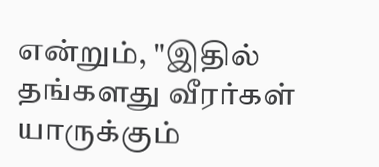என்றும், "இதில் தங்களது வீரர்கள் யாருக்கும்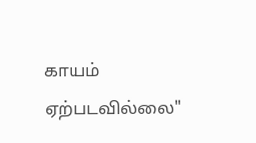காயம் ஏற்படவில்லை"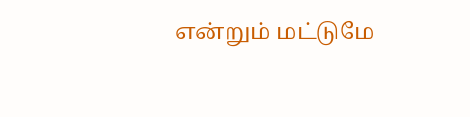என்றும் மட்டுமே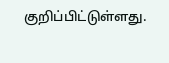குறிப்பிட்டுள்ளது.